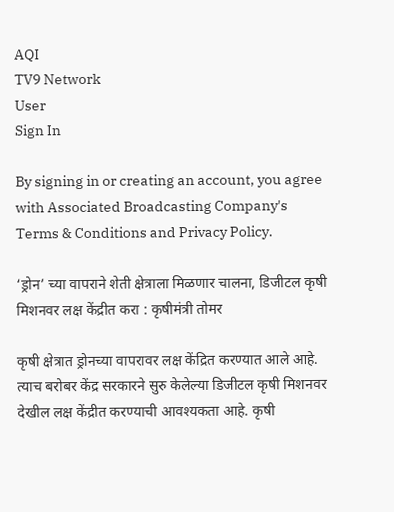AQI
TV9 Network
User
Sign In

By signing in or creating an account, you agree with Associated Broadcasting Company's Terms & Conditions and Privacy Policy.

‘ड्रोन’ च्या वापराने शेती क्षेत्राला मिळणार चालना, डिजीटल कृषी मिशनवर लक्ष केंद्रीत करा : कृषीमंत्री तोमर

कृषी क्षेत्रात ड्रोनच्या वापरावर लक्ष केंद्रित करण्यात आले आहे. त्याच बरोबर केंद्र सरकारने सुरु केलेल्या डिजीटल कृषी मिशनवर देखील लक्ष केंद्रीत करण्याची आवश्यकता आहे. कृषी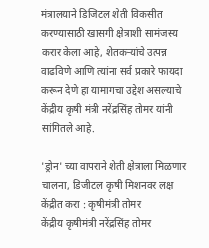मंत्रालयाने डिजिटल शेती विकसीत करण्यासाठी खासगी क्षेत्राशी सामंजस्य करार केला आहे, शेतकऱ्यांचे उत्पन्न वाढविणे आणि त्यांना सर्व प्रकारे फायदा करून देणे हा यामागचा उद्देश असल्याचे केंद्रीय कृषी मंत्री नरेंद्रसिंह तोमर यांनी सांगितले आहे.

'ड्रोन' च्या वापराने शेती क्षेत्राला मिळणार चालना, डिजीटल कृषी मिशनवर लक्ष केंद्रीत करा : कृषीमंत्री तोमर
केंद्रीय कृषीमंत्री नरेंद्रसिंह तोमर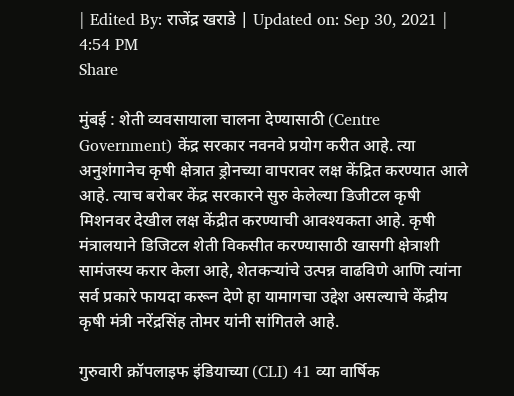| Edited By: राजेंद्र खराडे | Updated on: Sep 30, 2021 | 4:54 PM
Share

मुंबई : शेती व्यवसायाला चालना देण्यासाठी (Centre Government) केंद्र सरकार नवनवे प्रयोग करीत आहे. त्या अनुशंगानेच कृषी क्षेत्रात ड्रोनच्या वापरावर लक्ष केंद्रित करण्यात आले आहे. त्याच बरोबर केंद्र सरकारने सुरु केलेल्या डिजीटल कृषी मिशनवर देखील लक्ष केंद्रीत करण्याची आवश्यकता आहे. कृषी मंत्रालयाने डिजिटल शेती विकसीत करण्यासाठी खासगी क्षेत्राशी सामंजस्य करार केला आहे, शेतकऱ्यांचे उत्पन्न वाढविणे आणि त्यांना सर्व प्रकारे फायदा करून देणे हा यामागचा उद्देश असल्याचे केंद्रीय कृषी मंत्री नरेंद्रसिंह तोमर यांनी सांगितले आहे.

गुरुवारी क्रॉपलाइफ इंडियाच्या (CLI) 41 व्या वार्षिक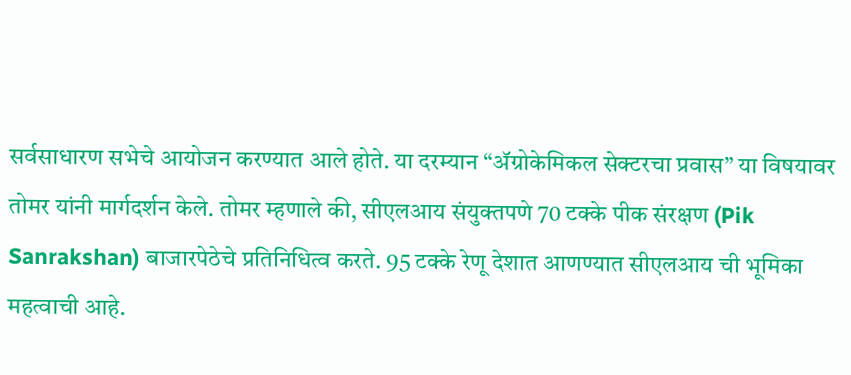सर्वसाधारण सभेचे आयोजन करण्यात आले होते. या दरम्यान “ॲग्रोकेमिकल सेक्टरचा प्रवास” या विषयावर तोमर यांनी मार्गदर्शन केले. तोमर म्हणाले की, सीएलआय संयुक्तपणे 70 टक्के पीक संरक्षण (Pik Sanrakshan) बाजारपेठेचे प्रतिनिधित्व करते. 95 टक्के रेणू देशात आणण्यात सीएलआय ची भूमिका महत्वाची आहे.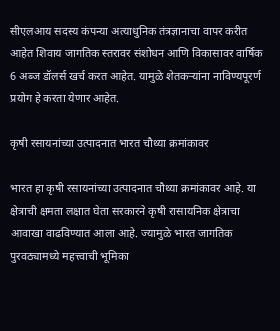सीएलआय सदस्य कंपन्या अत्याधुनिक तंत्रज्ञानाचा वापर करीत आहेत शिवाय जागतिक स्तरावर संशोधन आणि विकासावर वार्षिक 6 अब्ज डॉलर्स खर्च करत आहेत. यामुळे शेतकऱ्यांना नाविण्यपूरर्ण प्रयोग हे करता येणार आहेत.

कृषी रसायनांच्या उत्पादनात भारत चौथ्या क्रमांकावर

भारत हा कृषी रसायनांच्या उत्पादनात चौथ्या क्रमांकावर आहे. या क्षेत्राची क्षमता लक्षात घेता सरकारने कृषी रासायनिक क्षेत्राचा आवाखा वाढविण्यात आला आहे. ज्यामुळे भारत जागतिक पुरवठ्यामध्ये महत्त्वाची भूमिका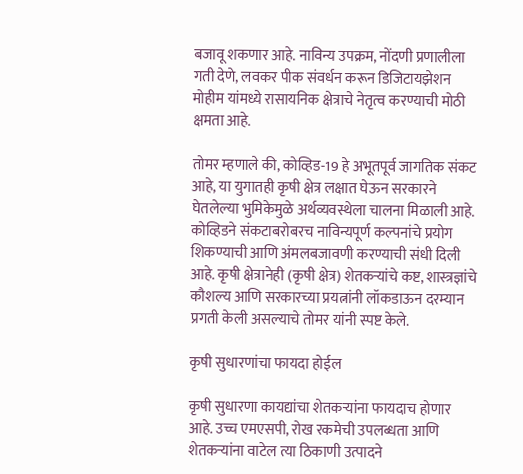बजावू शकणार आहे. नाविन्य उपक्रम, नोंदणी प्रणालीला गती देणे, लवकर पीक संवर्धन करून डिजिटायझेशन मोहीम यांमध्ये रासायनिक क्षेत्राचे नेतृत्व करण्याची मोठी क्षमता आहे.

तोमर म्हणाले की, कोव्हिड-19 हे अभूतपूर्व जागतिक संकट आहे, या युगातही कृषी क्षेत्र लक्षात घेऊन सरकारने घेतलेल्या भुमिकेमुळे अर्थव्यवस्थेला चालना मिळाली आहे. कोव्हिडने संकटाबरोबरच नाविन्यपूर्ण कल्पनांचे प्रयोग शिकण्याची आणि अंमलबजावणी करण्याची संधी दिली आहे. कृषी क्षेत्रानेही (कृषी क्षेत्र) शेतकऱ्यांचे कष्ट, शास्त्रज्ञांचे कौशल्य आणि सरकारच्या प्रयत्नांनी लॉकडाऊन दरम्यान प्रगती केली असल्याचे तोमर यांनी स्पष्ट केले.

कृषी सुधारणांचा फायदा होईल

कृषी सुधारणा कायद्यांचा शेतकऱ्यांना फायदाच होणार आहे. उच्च एमएसपी, रोख रकमेची उपलब्धता आणि शेतकऱ्यांना वाटेल त्या ठिकाणी उत्पादने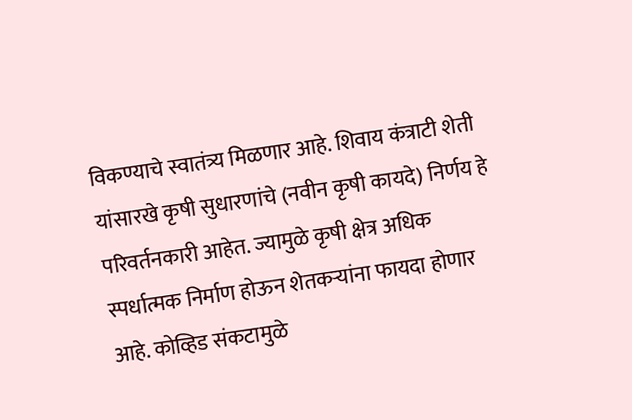विकण्याचे स्वातंत्र्य मिळणार आहे. शिवाय कंत्राटी शेती यांसारखे कृषी सुधारणांचे (नवीन कृषी कायदे) निर्णय हे परिवर्तनकारी आहेत. ज्यामुळे कृषी क्षेत्र अधिक स्पर्धात्मक निर्माण होऊन शेतकऱ्यांना फायदा होणार आहे. कोव्हिड संकटामुळे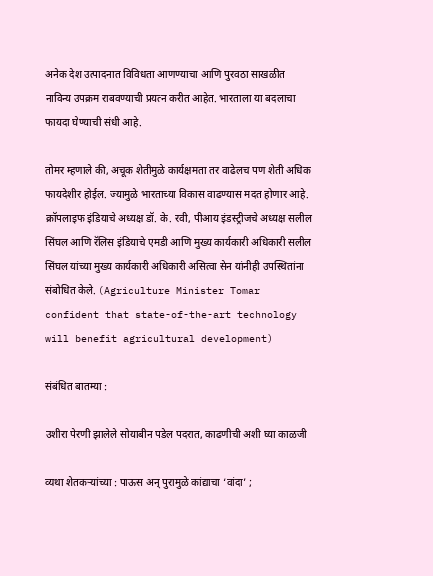अनेक देश उत्पादनात विविधता आणण्याचा आणि पुरवठा साखळीत नाविन्य उपक्रम राबवण्याची प्रयत्न करीत आहेत. भारताला या बदलाचा फायदा घेण्याची संधी आहे.

तोमर म्हणाले की, अचूक शेतीमुळे कार्यक्षमता तर वाढेलच पण शेती अधिक फायदेशीर होईल. ज्यामुळे भारताच्या विकास वाढण्यास मदत होणार आहे. क्रॉपलाइफ इंडियाचे अध्यक्ष डॉ. के. रवी, पीआय इंडस्ट्रीजचे अध्यक्ष सलील सिंघल आणि रॅलिस इंडियाचे एमडी आणि मुख्य कार्यकारी अधिकारी सलील सिंघल यांच्या मुख्य कार्यकारी अधिकारी असित्वा सेन यांनीही उपस्थितांना संबोधित केले. (Agriculture Minister Tomar confident that state-of-the-art technology will benefit agricultural development)

संबंधित बातम्या :

उशीरा पेरणी झालेले सोयाबीन पडेल पदरात, काढणीची अशी घ्या काळजी

व्यथा शेतकऱ्यांच्या : पाऊस अन् पुरामुळे कांद्याचा ‘वांदा’ ;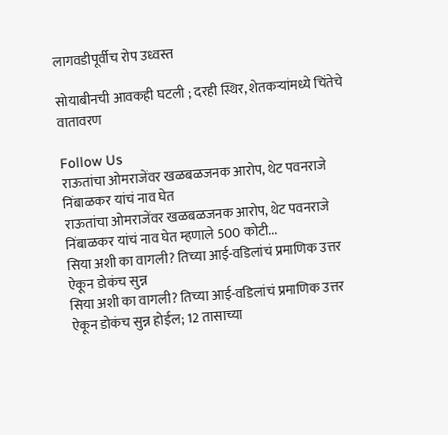लागवडीपूर्वीच रोप उध्वस्त

सोयाबीनची आवकही घटली ; दरही स्थिर, शेतकऱ्यांमध्ये चिंतेचे वातावरण

Follow Us
राऊतांचा ओमराजेंवर खळबळजनक आरोप, थेट पवनराजे निंबाळकर यांचं नाव घेत
राऊतांचा ओमराजेंवर खळबळजनक आरोप, थेट पवनराजे निंबाळकर यांचं नाव घेत म्हणाले 500 कोटी...
सिया अशी का वागली? तिच्या आई-वडिलांचं प्रमाणिक उत्तर ऐकून डोकंच सुन्न
सिया अशी का वागली? तिच्या आई-वडिलांचं प्रमाणिक उत्तर ऐकून डोकंच सुन्न होईल; 12 तासाच्या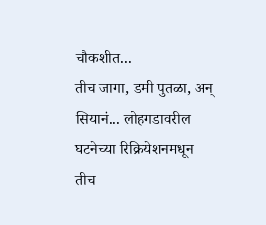चौकशीत...
तीच जागा, डमी पुतळा, अन् सियानं... लोहगडावरील घटनेच्या रिक्रियेशनमधून
तीच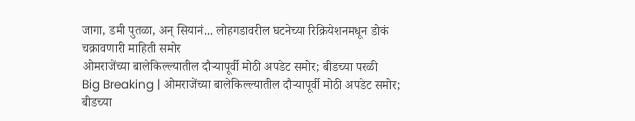जागा, डमी पुतळा, अन् सियानं... लोहगडावरील घटनेच्या रिक्रियेशनमधून डोकं चक्रावणारी माहिती समोर
ओमराजेंच्या बालेकिल्ल्यातील दौऱ्यापूर्वी मोठी अपडेट समोर; बीडच्या परळी
Big Breaking | ओमराजेंच्या बालेकिल्ल्यातील दौऱ्यापूर्वी मोठी अपडेट समोर; बीडच्या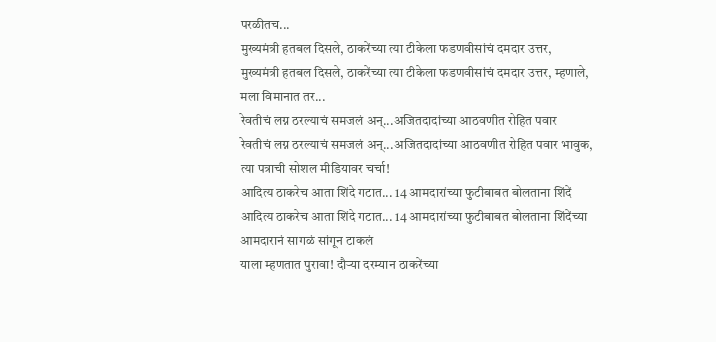परळीतच...
मुख्यमंत्री हतबल दिसले, ठाकरेंच्या त्या टीकेला फडणवीसांचं दमदार उत्तर,
मुख्यमंत्री हतबल दिसले, ठाकरेंच्या त्या टीकेला फडणवीसांचं दमदार उत्तर, म्हणाले, मला विमानात तर...
रेवतीचं लग्न ठरल्याचं समजलं अन्...अजितदादांच्या आठवणीत रोहित पवार
रेवतीचं लग्न ठरल्याचं समजलं अन्...अजितदादांच्या आठवणीत रोहित पवार भावुक,  त्या पत्राची सोशल मीडियावर चर्चा!
आदित्य ठाकरेच आता शिंदे गटात... 14 आमदारांच्या फुटीबाबत बोलताना शिंदें
आदित्य ठाकरेच आता शिंदे गटात... 14 आमदारांच्या फुटीबाबत बोलताना शिंदेंच्या आमदारानं सागळं सांगून टाकलं
याला म्हणतात पुरावा! दौऱ्या दरम्यान ठाकरेंच्या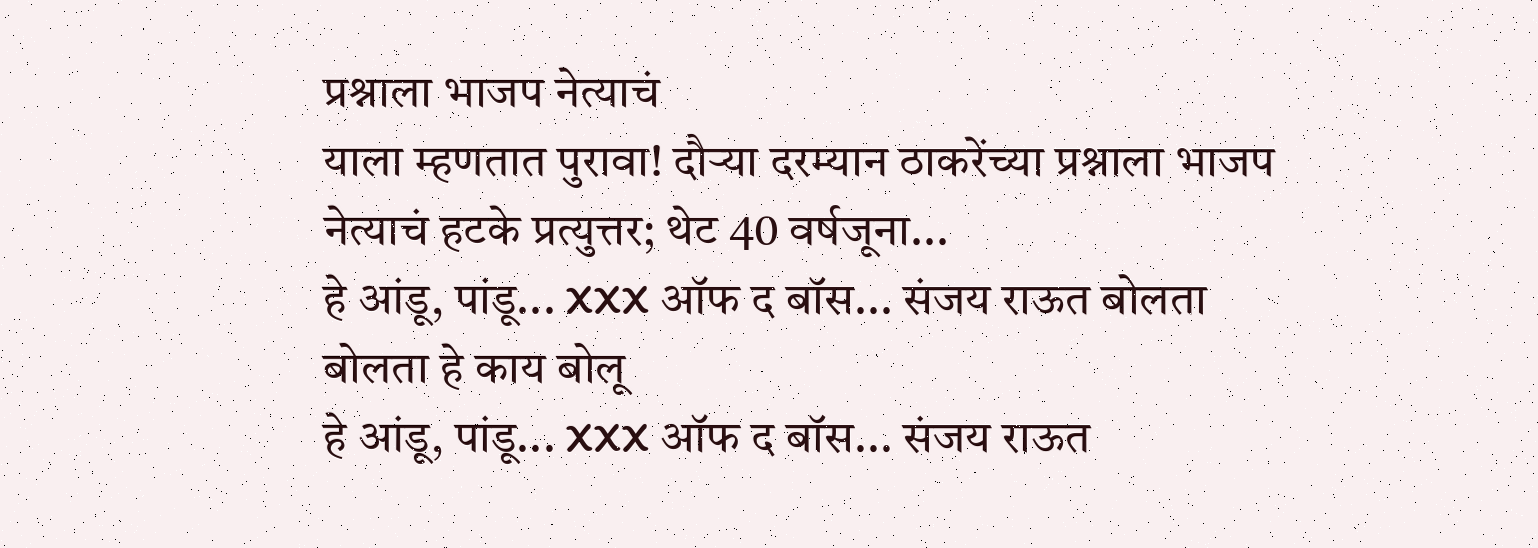प्रश्नाला भाजप नेत्याचं
याला म्हणतात पुरावा! दौऱ्या दरम्यान ठाकरेंच्या प्रश्नाला भाजप नेत्याचं हटके प्रत्युत्तर; थेट 40 वर्षजूना...
हे आंडू, पांडू... XXX ऑफ द बॉस... संजय राऊत बोलता बोलता हे काय बोलू
हे आंडू, पांडू... XXX ऑफ द बॉस... संजय राऊत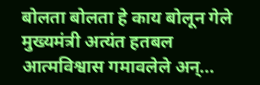बोलता बोलता हे काय बोलून गेले
मुख्यमंत्री अत्यंत हतबल आत्मविश्वास गमावलेले अन्...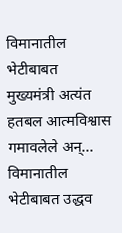विमानातील भेटीबाबत
मुख्यमंत्री अत्यंत हतबल आत्मविश्वास गमावलेले अन्... विमानातील भेटीबाबत उद्धव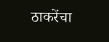ठाकरेंचा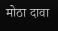मोठा दावा